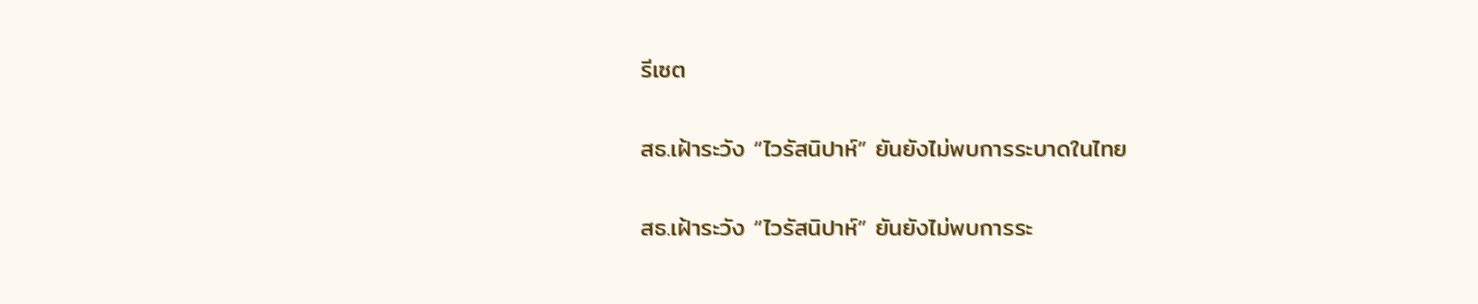รีเซต

สธ.เฝ้าระวัง “ไวรัสนิปาห์” ยันยังไม่พบการระบาดในไทย

สธ.เฝ้าระวัง “ไวรัสนิปาห์” ยันยังไม่พบการระ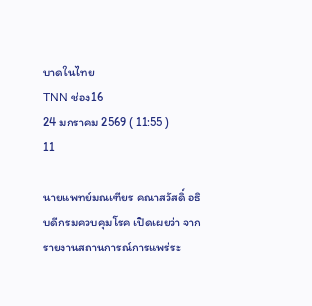บาดในไทย
TNN ช่อง16
24 มกราคม 2569 ( 11:55 )
11

นายแพทย์มณเฑียร คณาสวัสดิ์ อธิบดีกรมควบคุมโรค เปิดเผยว่า จากรายงานสถานการณ์การแพร่ระ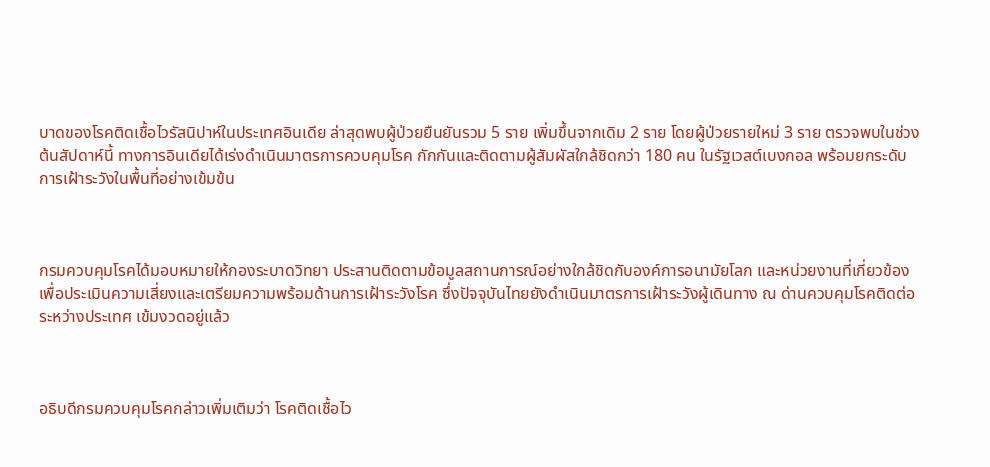บาดของโรคติดเชื้อไวรัสนิปาห์ในประเทศอินเดีย ล่าสุดพบผู้ป่วยยืนยันรวม 5 ราย เพิ่มขึ้นจากเดิม 2 ราย โดยผู้ป่วยรายใหม่ 3 ราย ตรวจพบในช่วงต้นสัปดาห์นี้ ทางการอินเดียได้เร่งดำเนินมาตรการควบคุมโรค กักกันและติดตามผู้สัมผัสใกล้ชิดกว่า 180 คน ในรัฐเวสต์เบงกอล พร้อมยกระดับการเฝ้าระวังในพื้นที่อย่างเข้มข้น



กรมควบคุมโรคได้มอบหมายให้กองระบาดวิทยา ประสานติดตามข้อมูลสถานการณ์อย่างใกล้ชิดกับองค์การอนามัยโลก และหน่วยงานที่เกี่ยวข้อง เพื่อประเมินความเสี่ยงและเตรียมความพร้อมด้านการเฝ้าระวังโรค ซึ่งปัจจุบันไทยยังดำเนินมาตรการเฝ้าระวังผู้เดินทาง ณ ด่านควบคุมโรคติดต่อระหว่างประเทศ เข้มงวดอยู่แล้ว



อธิบดีกรมควบคุมโรคกล่าวเพิ่มเติมว่า โรคติดเชื้อไว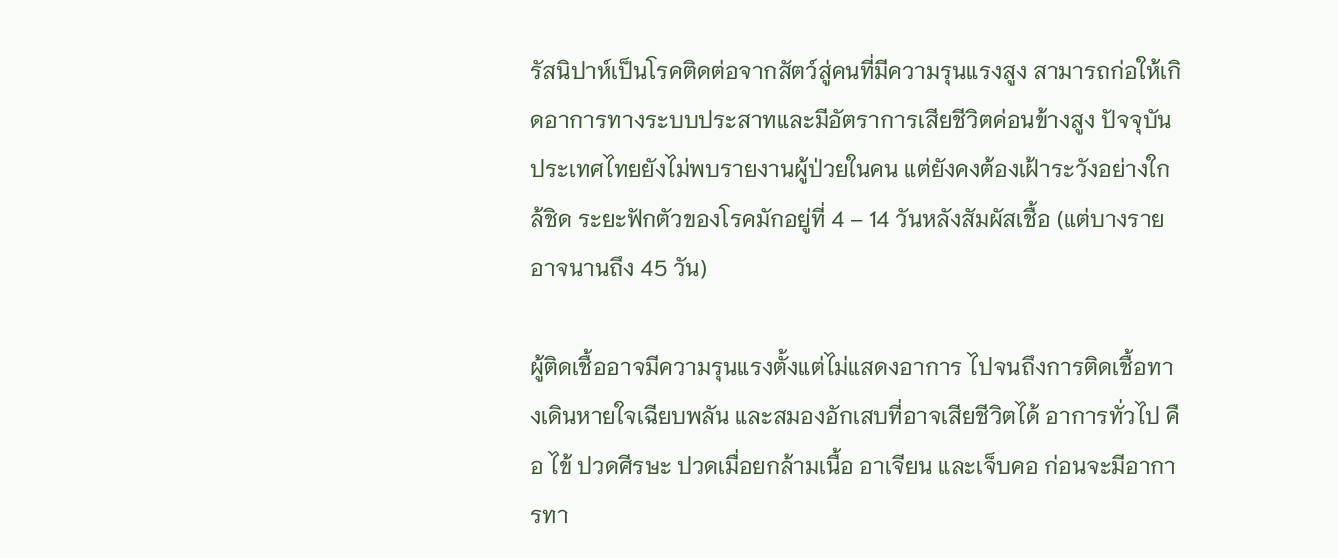รัสนิปาห์เป็นโรคติดต่อจากสัตว์สู่คนที่มีความรุนแรงสูง สามารถก่อให้เกิดอาการทางระบบประสาทและมีอัตราการเสียชีวิตค่อนข้างสูง ปัจจุบันประเทศไทยยังไม่พบรายงานผู้ป่วยในคน แต่ยังคงต้องเฝ้าระวังอย่างใกล้ชิด ระยะฟักตัวของโรคมักอยู่ที่ 4 – 14 วันหลังสัมผัสเชื้อ (แต่บางรายอาจนานถึง 45 วัน)

ผู้ติดเชื้ออาจมีความรุนแรงตั้งแต่ไม่แสดงอาการ ไปจนถึงการติดเชื้อทางเดินหายใจเฉียบพลัน และสมองอักเสบที่อาจเสียชีวิตได้ อาการทั่วไป คือ ไข้ ปวดศีรษะ ปวดเมื่อยกล้ามเนื้อ อาเจียน และเจ็บคอ ก่อนจะมีอาการทา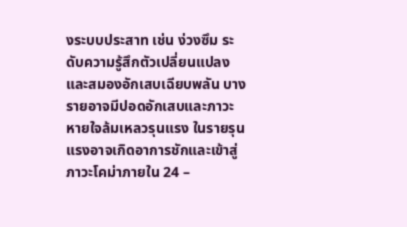งระบบประสาท เช่น ง่วงซึม ระดับความรู้สึกตัวเปลี่ยนแปลง และสมองอักเสบเฉียบพลัน บางรายอาจมีปอดอักเสบและภาวะหายใจล้มเหลวรุนแรง ในรายรุนแรงอาจเกิดอาการชักและเข้าสู่ภาวะโคม่าภายใน 24 –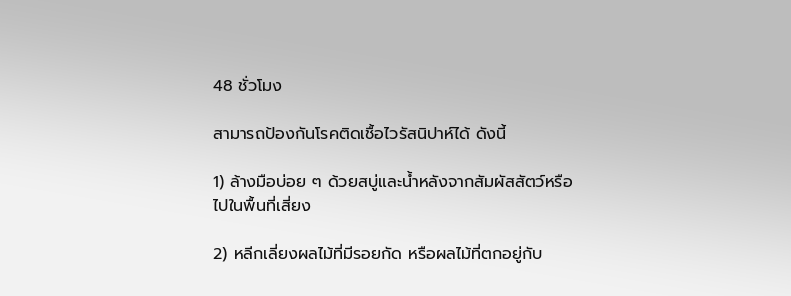48 ชั่วโมง

สามารถป้องกันโรคติดเชื้อไวรัสนิปาห์ได้ ดังนี้

1) ล้างมือบ่อย ๆ ด้วยสบู่และน้ำหลังจากสัมผัสสัตว์หรือไปในพื้นที่เสี่ยง

2) หลีกเลี่ยงผลไม้ที่มีรอยกัด หรือผลไม้ที่ตกอยู่กับ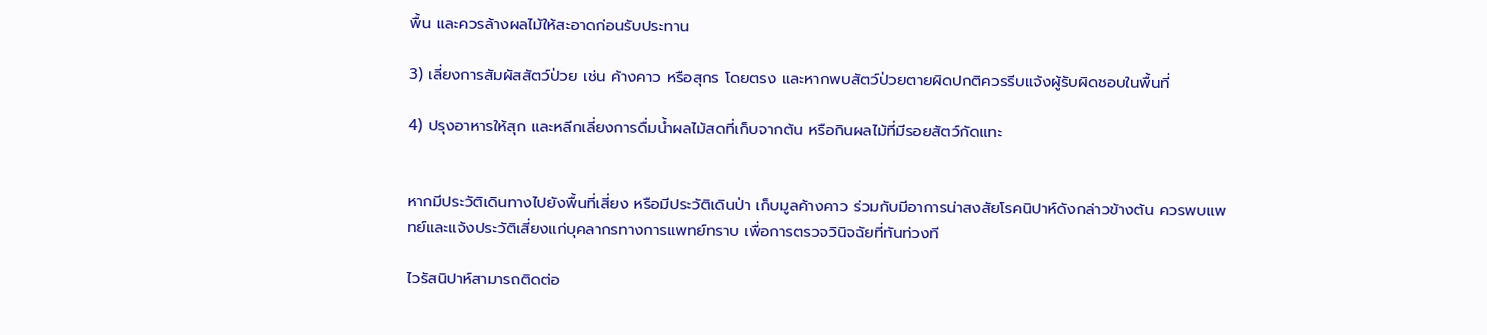พื้น และควรล้างผลไม้ให้สะอาดก่อนรับประทาน

3) เลี่ยงการสัมผัสสัตว์ป่วย เช่น ค้างคาว หรือสุกร โดยตรง และหากพบสัตว์ป่วยตายผิดปกติควรรีบแจ้งผู้รับผิดชอบในพื้นที่

4) ปรุงอาหารให้สุก และหลีกเลี่ยงการดื่มน้ำผลไม้สดที่เก็บจากต้น หรือกินผลไม้ที่มีรอยสัตว์กัดแทะ


หากมีประวัติเดินทางไปยังพื้นที่เสี่ยง หรือมีประวัติเดินป่า เก็บมูลค้างคาว ร่วมกับมีอาการน่าสงสัยโรคนิปาห์ดังกล่าวข้างต้น ควรพบแพทย์และแจ้งประวัติเสี่ยงแก่บุคลากรทางการแพทย์ทราบ เพื่อการตรวจวินิจฉัยที่ทันท่วงที

ไวรัสนิปาห์สามารถติดต่อ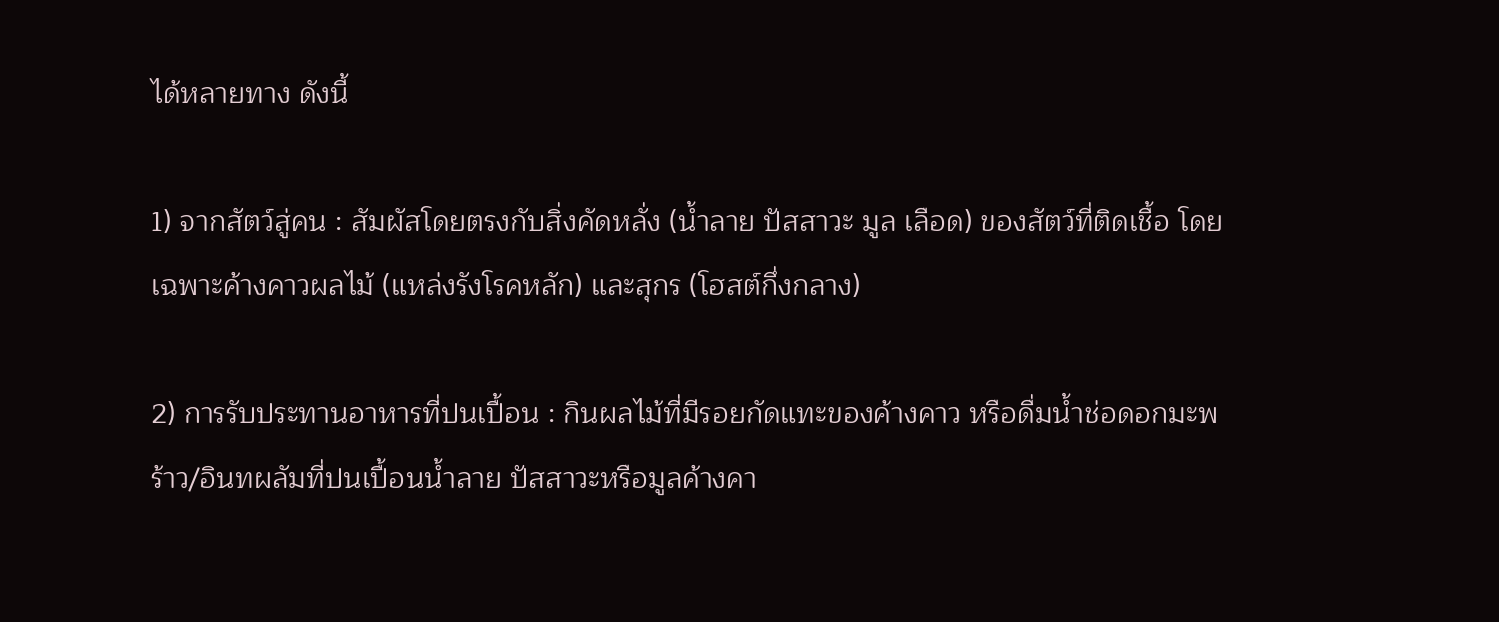ได้หลายทาง ดังนี้

1) จากสัตว์สู่คน : สัมผัสโดยตรงกับสิ่งคัดหลั่ง (น้ำลาย ปัสสาวะ มูล เลือด) ของสัตว์ที่ติดเชื้อ โดยเฉพาะค้างคาวผลไม้ (แหล่งรังโรคหลัก) และสุกร (โฮสต์กึ่งกลาง)

2) การรับประทานอาหารที่ปนเปื้อน : กินผลไม้ที่มีรอยกัดแทะของค้างคาว หรือดื่มน้ำช่อดอกมะพร้าว/อินทผลัมที่ปนเปื้อนน้ำลาย ปัสสาวะหรือมูลค้างคา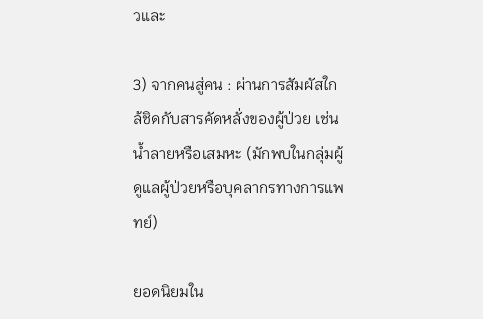วและ

3) จากคนสู่คน : ผ่านการสัมผัสใกล้ชิดกับสารคัดหลั่งของผู้ป่วย เช่น น้ำลายหรือเสมหะ (มักพบในกลุ่มผู้ดูแลผู้ป่วยหรือบุคลากรทางการแพทย์)

ยอดนิยมใน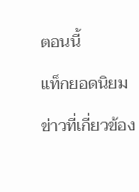ตอนนี้

แท็กยอดนิยม

ข่าวที่เกี่ยวข้อง